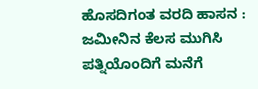ಹೊಸದಿಗಂತ ವರದಿ ಹಾಸನ :
ಜಮೀನಿನ ಕೆಲಸ ಮುಗಿಸಿ ಪತ್ನಿಯೊಂದಿಗೆ ಮನೆಗೆ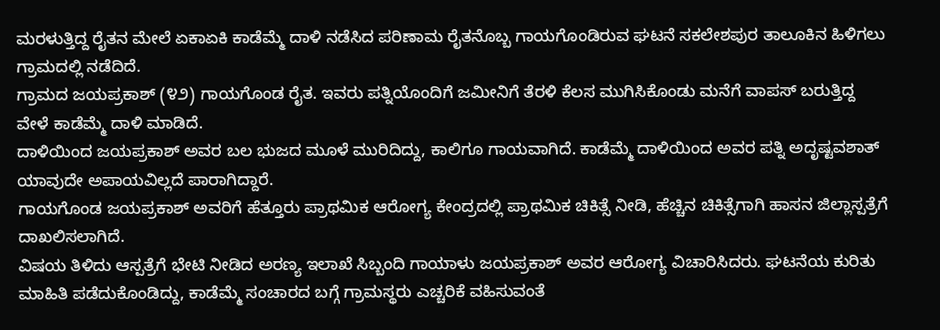ಮರಳುತ್ತಿದ್ದ ರೈತನ ಮೇಲೆ ಏಕಾಏಕಿ ಕಾಡೆಮ್ಮೆ ದಾಳಿ ನಡೆಸಿದ ಪರಿಣಾಮ ರೈತನೊಬ್ಬ ಗಾಯಗೊಂಡಿರುವ ಘಟನೆ ಸಕಲೇಶಪುರ ತಾಲೂಕಿನ ಹಿಳಿಗಲು ಗ್ರಾಮದಲ್ಲಿ ನಡೆದಿದೆ.
ಗ್ರಾಮದ ಜಯಪ್ರಕಾಶ್ (೪೨) ಗಾಯಗೊಂಡ ರೈತ. ಇವರು ಪತ್ನಿಯೊಂದಿಗೆ ಜಮೀನಿಗೆ ತೆರಳಿ ಕೆಲಸ ಮುಗಿಸಿಕೊಂಡು ಮನೆಗೆ ವಾಪಸ್ ಬರುತ್ತಿದ್ದ ವೇಳೆ ಕಾಡೆಮ್ಮೆ ದಾಳಿ ಮಾಡಿದೆ.
ದಾಳಿಯಿಂದ ಜಯಪ್ರಕಾಶ್ ಅವರ ಬಲ ಭುಜದ ಮೂಳೆ ಮುರಿದಿದ್ದು, ಕಾಲಿಗೂ ಗಾಯವಾಗಿದೆ. ಕಾಡೆಮ್ಮೆ ದಾಳಿಯಿಂದ ಅವರ ಪತ್ನಿ ಅದೃಷ್ಟವಶಾತ್ ಯಾವುದೇ ಅಪಾಯವಿಲ್ಲದೆ ಪಾರಾಗಿದ್ದಾರೆ.
ಗಾಯಗೊಂಡ ಜಯಪ್ರಕಾಶ್ ಅವರಿಗೆ ಹೆತ್ತೂರು ಪ್ರಾಥಮಿಕ ಆರೋಗ್ಯ ಕೇಂದ್ರದಲ್ಲಿ ಪ್ರಾಥಮಿಕ ಚಿಕಿತ್ಸೆ ನೀಡಿ, ಹೆಚ್ಚಿನ ಚಿಕಿತ್ಸೆಗಾಗಿ ಹಾಸನ ಜಿಲ್ಲಾಸ್ಪತ್ರೆಗೆ ದಾಖಲಿಸಲಾಗಿದೆ.
ವಿಷಯ ತಿಳಿದು ಆಸ್ಪತ್ರೆಗೆ ಭೇಟಿ ನೀಡಿದ ಅರಣ್ಯ ಇಲಾಖೆ ಸಿಬ್ಬಂದಿ ಗಾಯಾಳು ಜಯಪ್ರಕಾಶ್ ಅವರ ಆರೋಗ್ಯ ವಿಚಾರಿಸಿದರು. ಘಟನೆಯ ಕುರಿತು ಮಾಹಿತಿ ಪಡೆದುಕೊಂಡಿದ್ದು, ಕಾಡೆಮ್ಮೆ ಸಂಚಾರದ ಬಗ್ಗೆ ಗ್ರಾಮಸ್ಥರು ಎಚ್ಚರಿಕೆ ವಹಿಸುವಂತೆ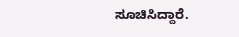ಸೂಚಿಸಿದ್ದಾರೆ.